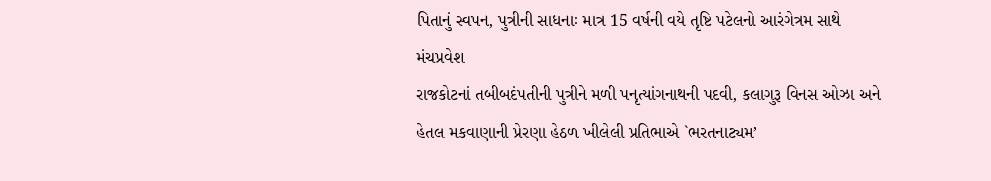પિતાનું સ્વપન, પુત્રીની સાધનાઃ માત્ર 15 વર્ષની વયે તૃષ્ટિ પટેલનો આરંગેત્રમ સાથે મંચપ્રવેશ
રાજકોટનાં તબીબદંપતીની પુત્રીને મળી પનૃત્યાંગનાથની પદવી, કલાગુરૂ વિનસ ઓઝા અને
હેતલ મકવાણાની પ્રેરણા હેઠળ ખીલેલી પ્રતિભાએ `ભરતનાટ્યમ’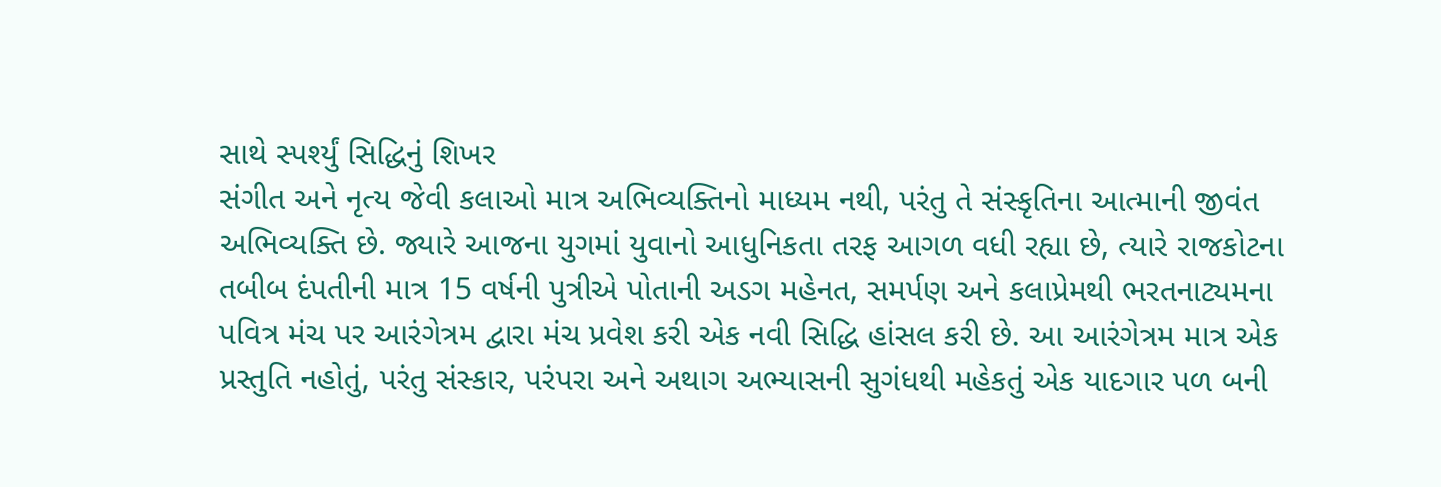સાથે સ્પર્શ્યું સિદ્ધિનું શિખર
સંગીત અને નૃત્ય જેવી કલાઓ માત્ર અભિવ્યક્તિનો માધ્યમ નથી, પરંતુ તે સંસ્કૃતિના આત્માની જીવંત અભિવ્યક્તિ છે. જ્યારે આજના યુગમાં યુવાનો આધુનિકતા તરફ આગળ વધી રહ્યા છે, ત્યારે રાજકોટના તબીબ દંપતીની માત્ર 15 વર્ષની પુત્રીએ પોતાની અડગ મહેનત, સમર્પણ અને કલાપ્રેમથી ભરતનાટ્યમના પવિત્ર મંચ પર આરંગેત્રમ દ્વારા મંચ પ્રવેશ કરી એક નવી સિદ્ધિ હાંસલ કરી છે. આ આરંગેત્રમ માત્ર એક પ્રસ્તુતિ નહોતું, પરંતુ સંસ્કાર, પરંપરા અને અથાગ અભ્યાસની સુગંધથી મહેકતું એક યાદગાર પળ બની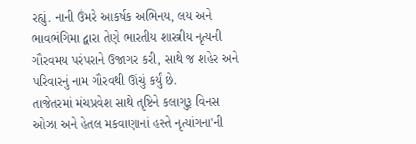રહ્યું. નાની ઉંમરે આકર્ષક અભિનય, લય અને ભાવભંગિમા દ્વારા તેણે ભારતીય શાસ્ત્રીય નૃત્યની ગૌરવમય પરંપરાને ઉજાગર કરી, સાથે જ શહેર અને પરિવારનું નામ ગૌરવથી ઊંચું કર્યું છે.
તાજેતરમાં મંચપ્રવેશ સાથે તૃષ્ટિને કલાગુરૂ વિનસ ઓઝા અને હેતલ મકવાણાનાં હસ્તે નૃત્યાંગના'ની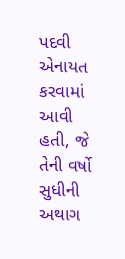પદવી એનાયત કરવામાં આવી હતી, જે તેની વર્ષો સુધીની અથાગ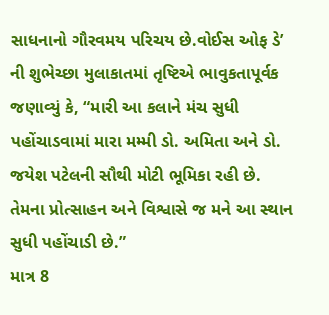સાધનાનો ગૌરવમય પરિચય છે.વોઈસ ઓફ ડે’ ની શુભેચ્છા મુલાકાતમાં તૃષ્ટિએ ભાવુકતાપૂર્વક જણાવ્યું કે, “મારી આ કલાને મંચ સુધી પહોંચાડવામાં મારા મમ્મી ડો. અમિતા અને ડો. જયેશ પટેલની સૌથી મોટી ભૂમિકા રહી છે. તેમના પ્રોત્સાહન અને વિશ્વાસે જ મને આ સ્થાન સુધી પહોંચાડી છે.”
માત્ર 8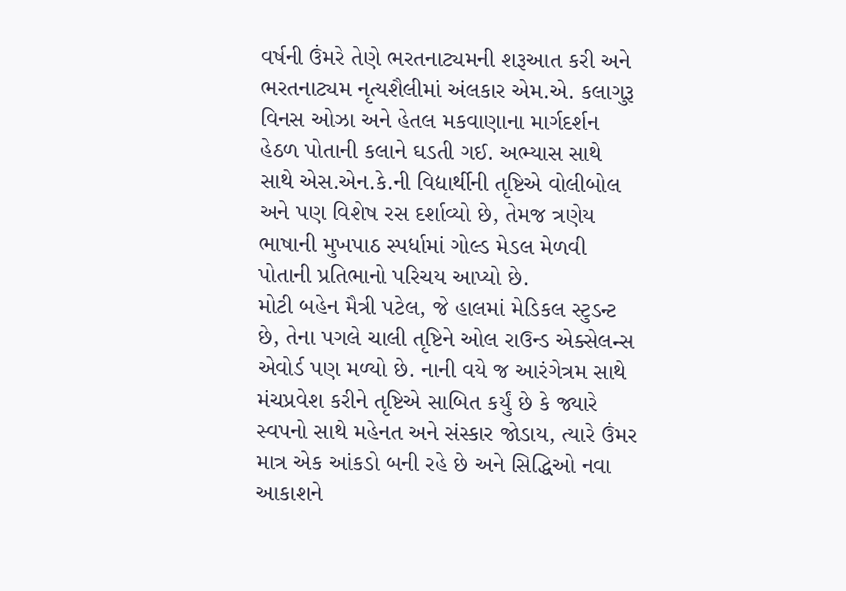વર્ષની ઉંમરે તેણે ભરતનાટ્યમની શરૂઆત કરી અને ભરતનાટ્યમ નૃત્યશૈલીમાં અંલકાર એમ.એ. કલાગુરૂ વિનસ ઓઝા અને હેતલ મકવાણાના માર્ગદર્શન હેઠળ પોતાની કલાને ઘડતી ગઈ. અભ્યાસ સાથે
સાથે એસ.એન.કે.ની વિદ્યાર્થીની તૃષ્ટિએ વોલીબોલ અને પણ વિશેષ રસ દર્શાવ્યો છે, તેમજ ત્રણેય ભાષાની મુખપાઠ સ્પર્ધામાં ગોલ્ડ મેડલ મેળવી પોતાની પ્રતિભાનો પરિચય આપ્યો છે.
મોટી બહેન મૈત્રી પટેલ, જે હાલમાં મેડિકલ સ્ટુડન્ટ છે, તેના પગલે ચાલી તૃષ્ટિને ઓલ રાઉન્ડ એક્સેલન્સ એવોર્ડ પણ મળ્યો છે. નાની વયે જ આરંગેત્રમ સાથે મંચપ્રવેશ કરીને તૃષ્ટિએ સાબિત કર્યું છે કે જ્યારે સ્વપનો સાથે મહેનત અને સંસ્કાર જોડાય, ત્યારે ઉંમર માત્ર એક આંકડો બની રહે છે અને સિદ્ધિઓ નવા આકાશને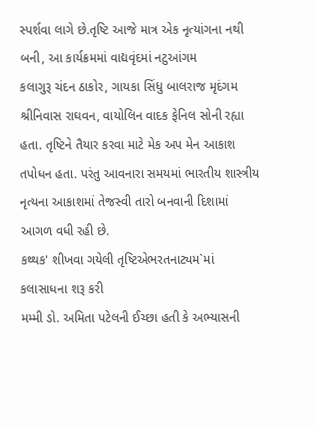સ્પર્શવા લાગે છે.તૃષ્ટિ આજે માત્ર એક નૃત્યાંગના નથી બની, આ કાર્યક્રમમાં વાદ્યવૃંદમાં નટુઆંગમ
કલાગુરૂ ચંદન ઠાકોર, ગાયકા સિંધુ બાલરાજ મૃદંગમ શ્રીનિવાસ રાઘવન, વાયોલિન વાદક ફેનિલ સોની રહ્યા હતા. તૃષ્ટિને તૈયાર કરવા માટે મેક અપ મેન આકાશ તપોધન હતા. પરંતુ આવનારા સમયમાં ભારતીય શાસ્ત્રીય નૃત્યના આકાશમાં તેજસ્વી તારો બનવાની દિશામાં આગળ વધી રહી છે.
કથ્થક' શીખવા ગયેલી તૃષ્ટિએભરતનાટ્યમ`માં કલાસાધના શરૂ કરી
મમ્મી ડો. અમિતા પટેલની ઈચ્છા હતી કે અભ્યાસની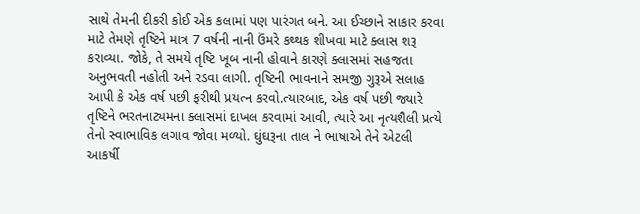સાથે તેમની દીકરી કોઈ એક કલામાં પણ પારંગત બને. આ ઈચ્છાને સાકાર કરવા માટે તેમણે તૃષ્ટિને માત્ર 7 વર્ષની નાની ઉંમરે કથ્થક શીખવા માટે ક્લાસ શરૂ કરાવ્યા. જોકે, તે સમયે તૃષ્ટિ ખૂબ નાની હોવાને કારણે ક્લાસમાં સહજતા અનુભવતી નહોતી અને રડવા લાગી. તૃષ્ટિની ભાવનાને સમજી ગુરૂએ સલાહ આપી કે એક વર્ષ પછી ફરીથી પ્રયત્ન કરવો.ત્યારબાદ, એક વર્ષ પછી જ્યારે તૃષ્ટિને ભરતનાટ્યમના ક્લાસમાં દાખલ કરવામાં આવી, ત્યારે આ નૃત્યશૈલી પ્રત્યે તેનો સ્વાભાવિક લગાવ જોવા મળ્યો. ઘુંઘરૂના તાલ ને ભાષાએ તેને એટલી આકર્ષી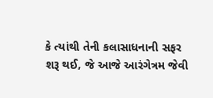કે ત્યાંથી તેની કલાસાધનાની સફર શરૂ થઈ, જે આજે આરંગેત્રમ જેવી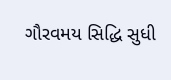ગૌરવમય સિદ્ધિ સુધી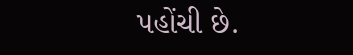પહોંચી છે.